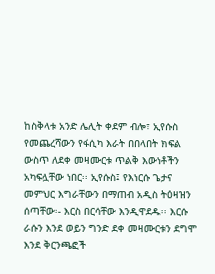ከስቅላቱ አንድ ሌሊት ቀደም ብሎ፣ ኢየሱስ የመጨረሻውን የፋሲካ እራት በበላበት ክፍል ውስጥ ለደቀ መዛሙርቱ ጥልቅ እውነቶችን አካፍሏቸው ነበር፡፡ ኢየሱስ፤ የእነርሱ ጌታና መምህር እግራቸውን በማጠብ አዲስ ትዕዛዝን ሰጣቸው፡- እርስ በርሳቸው እንዲዋደዱ፡፡ እርሱ ራሱን እንደ ወይን ግንድ ደቀ መዛሙርቱን ደግሞ እንደ ቅርንጫፎች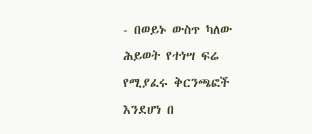- በወይኑ ውስጥ ካለው ሕይወት የተነሣ ፍሬ የሚያፈሩ ቅርንጫፎች እንደሆነ በ